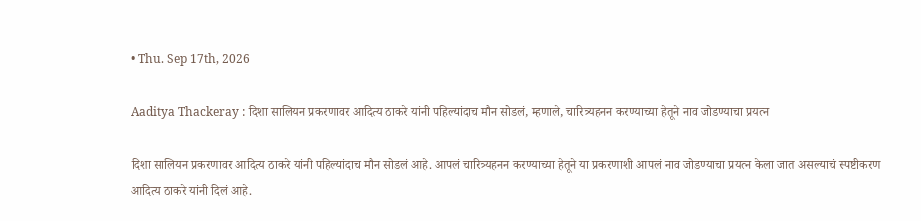• Thu. Sep 17th, 2026

Aaditya Thackeray : दिशा सालियन प्रकरणावर आदित्य ठाकरे यांनी पहिल्यांदाच मौन सोडलं, म्हणाले, चारित्र्यहनन करण्याच्या हेतूने नाव जोडण्याचा प्रयत्न

दिशा सालियन प्रकरणावर आदित्य ठाकरे यांनी पहिल्यांदाच मौन सोडलं आहे. आपलं चारित्र्यहनन करण्याच्या हेतूने या प्रकरणाशी आपलं नाव जोडण्याचा प्रयत्न केला जात असल्याचं स्पष्टीकरण आदित्य ठाकरे यांनी दिलं आहे.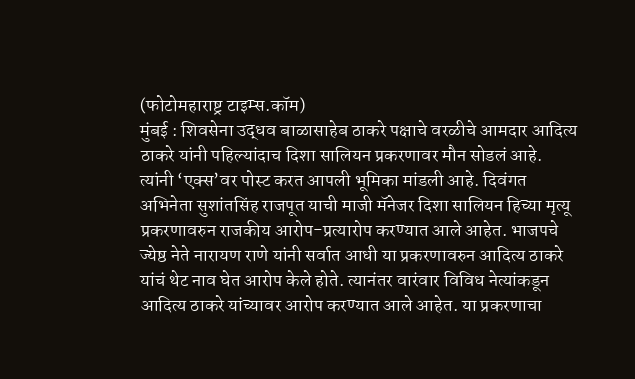(फोटोमहाराष्ट्र टाइम्स.कॉम)
मुंबई : शिवसेना उद्धव बाळासाहेब ठाकरे पक्षाचे वरळीचे आमदार आदित्य ठाकरे यांनी पहिल्यांदाच दिशा सालियन प्रकरणावर मौन सोडलं आहे. त्यांनी ‘एक्स’वर पोस्ट करत आपली भूमिका मांडली आहे. दिवंगत अभिनेता सुशांतसिंह राजपूत याची माजी मॅनेजर दिशा सालियन हिच्या मृत्यू प्रकरणावरुन राजकीय आरोप-प्रत्यारोप करण्यात आले आहेत. भाजपचे ज्येष्ठ नेते नारायण राणे यांनी सर्वात आधी या प्रकरणावरुन आदित्य ठाकरे यांचं थेट नाव घेत आरोप केले होते. त्यानंतर वारंवार विविध नेत्यांकडून आदित्य ठाकरे यांच्यावर आरोप करण्यात आले आहेत. या प्रकरणाचा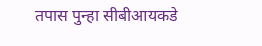तपास पुन्हा सीबीआयकडे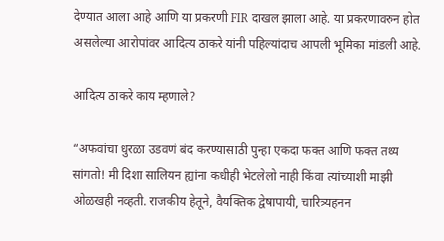देण्यात आला आहे आणि या प्रकरणी FIR दाखल झाला आहे. या प्रकरणावरुन होत असलेल्या आरोपांवर आदित्य ठाकरे यांनी पहिल्यांदाच आपली भूमिका मांडली आहे.

आदित्य ठाकरे काय म्हणाले?

“अफवांचा धुरळा उडवणं बंद करण्यासाठी पुन्हा एकदा फक्त आणि फक्त तथ्य सांगतो! मी दिशा सालियन ह्यांना कधीही भेटलेलो नाही किंवा त्यांच्याशी माझी ओळखही नव्हती. राजकीय हेतूने, वैयक्तिक द्वेषापायी, चारित्र्यहनन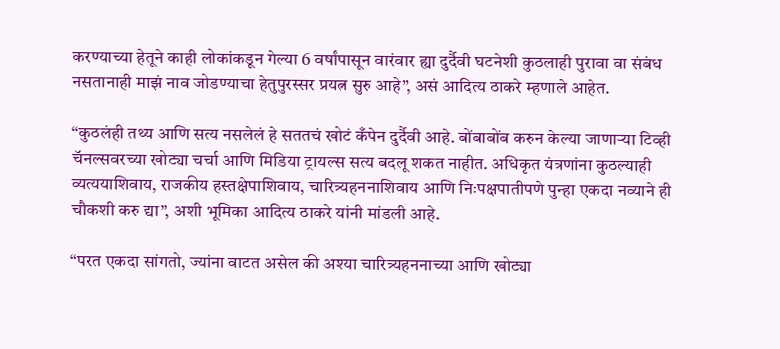करण्याच्या हेतूने काही लोकांकडून गेल्या 6 वर्षांपासून वारंवार ह्या दुर्दैवी घटनेशी कुठलाही पुरावा वा संबंध नसतानाही माझं नाव जोडण्याचा हेतुपुरस्सर प्रयत्न सुरु आहे”, असं आदित्य ठाकरे म्हणाले आहेत.

“कुठलंही तथ्य आणि सत्य नसलेलं हे सततचं खोटं कँपेन दुर्दैवी आहे. बोंबाबोंब करुन केल्या जाणाऱ्या टिव्ही चॅनल्सवरच्या खोट्या चर्चा आणि मिडिया ट्रायल्स सत्य बदलू शकत नाहीत. अधिकृत यंत्रणांना कुठल्याही व्यत्ययाशिवाय, राजकीय हस्तक्षेपाशिवाय, चारित्र्यहननाशिवाय आणि निःपक्षपातीपणे पुन्हा एकदा नव्याने ही चौकशी करु द्या”, अशी भूमिका आदित्य ठाकरे यांनी मांडली आहे.

“परत एकदा सांगतो, ज्यांना वाटत असेल की अश्या चारित्र्यहननाच्या आणि खोट्या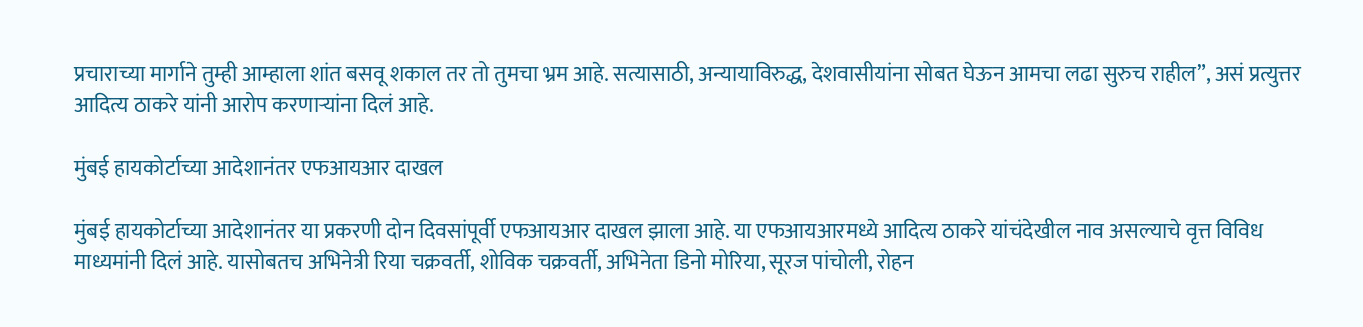प्रचाराच्या मार्गाने तुम्ही आम्हाला शांत बसवू शकाल तर तो तुमचा भ्रम आहे. सत्यासाठी, अन्यायाविरुद्ध, देशवासीयांना सोबत घेऊन आमचा लढा सुरुच राहील”, असं प्रत्युत्तर आदित्य ठाकरे यांनी आरोप करणाऱ्यांना दिलं आहे.

मुंबई हायकोर्टाच्या आदेशानंतर एफआयआर दाखल

मुंबई हायकोर्टाच्या आदेशानंतर या प्रकरणी दोन दिवसांपूर्वी एफआयआर दाखल झाला आहे. या एफआयआरमध्ये आदित्य ठाकरे यांचंदेखील नाव असल्याचे वृत्त विविध माध्यमांनी दिलं आहे. यासोबतच अभिनेत्री रिया चक्रवर्ती, शोविक चक्रवर्ती, अभिनेता डिनो मोरिया, सूरज पांचोली, रोहन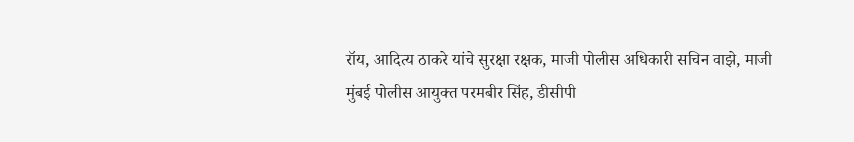रॉय, आदित्य ठाकरे यांचे सुरक्षा रक्षक, माजी पोलीस अधिकारी सचिन वाझे, माजी मुंबई पोलीस आयुक्त परमबीर सिंह, डीसीपी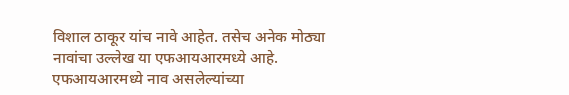विशाल ठाकूर यांच नावे आहेत. तसेच अनेक मोठ्या नावांचा उल्लेख या एफआयआरमध्ये आहे. एफआयआरमध्ये नाव असलेल्यांच्या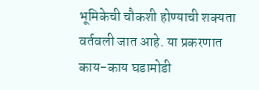भूमिकेची चौकशी होण्याची शक्यता वर्तवली जात आहे. या प्रकरणात काय-काय घडामोडी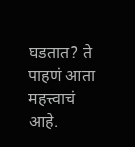घडतात? ते पाहणं आता महत्त्वाचं आहे.